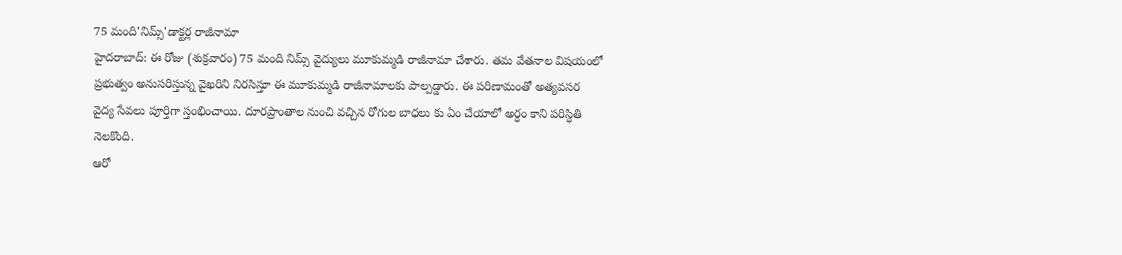75 మంది'నిమ్స్'డాక్టర్ల రాజీనామా
హైదరాబాద్: ఈ రోజు (శుక్రవారం) 75 మంది నిమ్స్ వైద్యులు మూకుమ్మడి రాజీనామా చేశారు. తమ వేతనాల విషయంలో ప్రభుత్వం అనుసరిస్తున్న వైఖరిని నిరసిస్తూ ఈ మూకుమ్మడి రాజీనామాలకు పాల్పడ్డారు. ఈ పరిణామంతో అత్యవసర వైద్య సేవలు పూర్తిగా స్తంభించాయి. దూరప్రాంతాల నుంచి వచ్చిన రోగుల బాధలు కు ఏం చేయాలో అర్ధం కాని పరిస్ధితి నెలకొంది.
ఆరో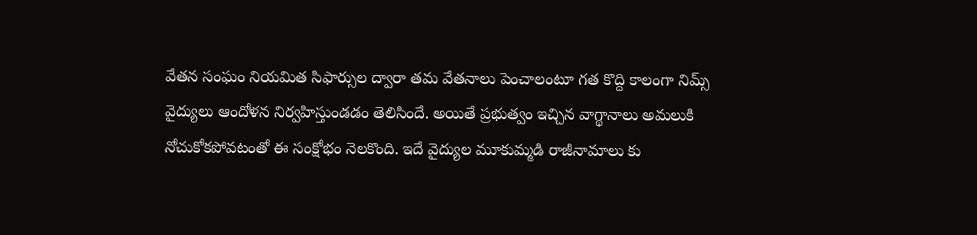వేతన సంఘం నియమిత సిఫార్సుల ద్వారా తమ వేతనాలు పెంచాలంటూ గత కొద్ది కాలంగా నిమ్స్ వైద్యులు ఆందోళన నిర్వహిస్తుండడం తెలిసిందే. అయితే ప్రభుత్వం ఇచ్చిన వాగ్థానాలు అమలుకి నోచుకోకపోవటంతో ఈ సంక్షోభం నెలకొంది. ఇదే వైద్యుల మూకుమ్మడి రాజీనామాలు కు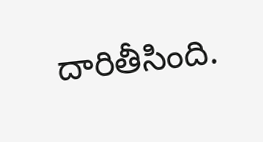దారితీసింది.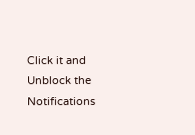Click it and Unblock the Notifications